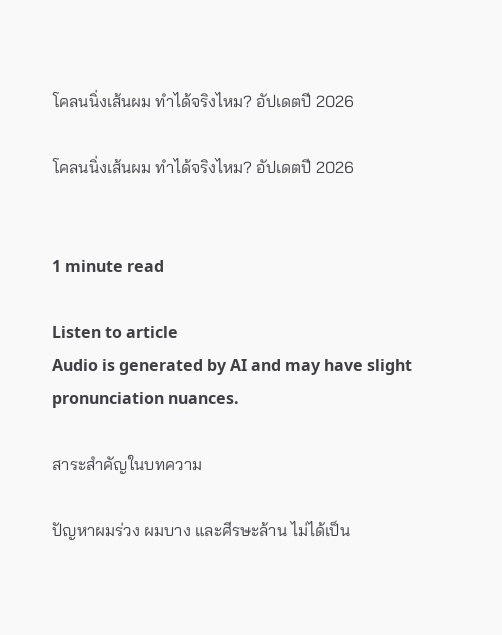โคลนนิ่งเส้นผม ทำได้จริงไหม? อัปเดตปี 2026

โคลนนิ่งเส้นผม ทำได้จริงไหม? อัปเดตปี 2026


1 minute read

Listen to article
Audio is generated by AI and may have slight pronunciation nuances.

สาระสำคัญในบทความ

ปัญหาผมร่วง ผมบาง และศีรษะล้าน ไม่ได้เป็น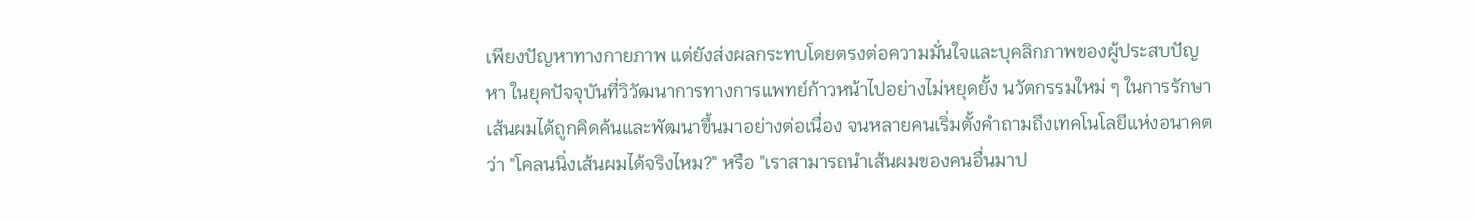เพียงปัญหาทางกายภาพ แต่ยังส่งผลกระทบโดยตรงต่อความมั่นใจและบุคลิกภาพของผู้ประสบปัญหา ในยุคปัจจุบันที่วิวัฒนาการทางการแพทย์ก้าวหน้าไปอย่างไม่หยุดยั้ง นวัตกรรมใหม่ ๆ ในการรักษาเส้นผมได้ถูกคิดค้นและพัฒนาขึ้นมาอย่างต่อเนื่อง จนหลายคนเริ่มตั้งคำถามถึงเทคโนโลยีแห่งอนาคตว่า "โคลนนิ่งเส้นผมได้จริงไหม?" หรือ "เราสามารถนำเส้นผมของคนอื่นมาป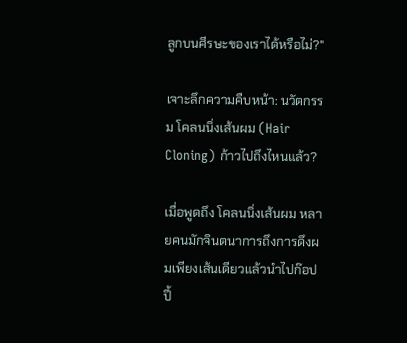ลูกบนศีรษะของเราได้หรือไม่?"

เจาะลึกความคืบหน้า: นวัตกรรม โคลนนิ่งเส้นผม (Hair Cloning) ก้าวไปถึงไหนแล้ว?

เมื่อพูดถึง โคลนนิ่งเส้นผม หลายคนมักจินตนาการถึงการดึงผมเพียงเส้นเดียวแล้วนำไปก๊อปปี้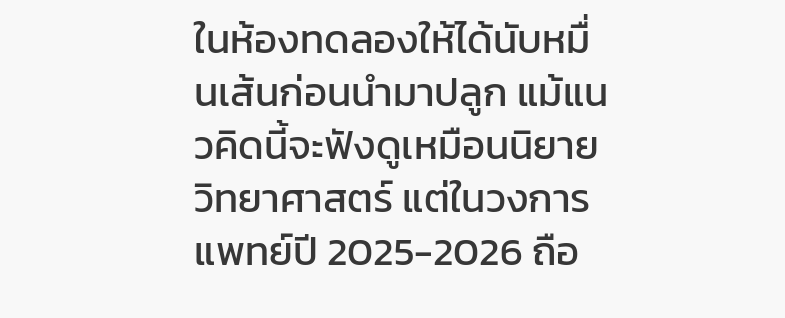ในห้องทดลองให้ได้นับหมื่นเส้นก่อนนำมาปลูก แม้แนวคิดนี้จะฟังดูเหมือนนิยายวิทยาศาสตร์ แต่ในวงการแพทย์ปี 2025-2026 ถือ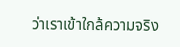ว่าเราเข้าใกล้ความจริง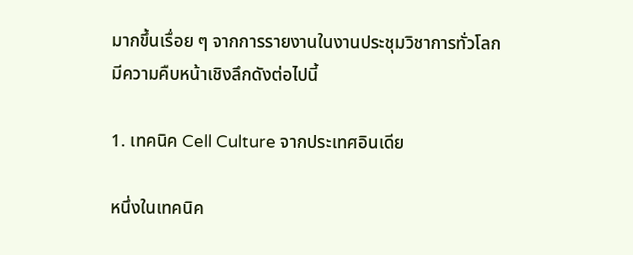มากขึ้นเรื่อย ๆ จากการรายงานในงานประชุมวิชาการทั่วโลก มีความคืบหน้าเชิงลึกดังต่อไปนี้

1. เทคนิค Cell Culture จากประเทศอินเดีย

หนึ่งในเทคนิค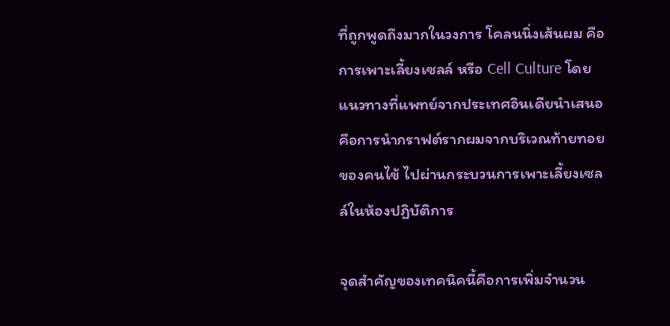ที่ถูกพูดถึงมากในวงการ โคลนนิ่งเส้นผม คือการเพาะเลี้ยงเซลล์ หรือ Cell Culture โดยแนวทางที่แพทย์จากประเทศอินเดียนำเสนอ คือการนำกราฟต์รากผมจากบริเวณท้ายทอยของคนไข้ ไปผ่านกระบวนการเพาะเลี้ยงเซลล์ในห้องปฏิบัติการ

จุดสำคัญของเทคนิคนี้คือการเพิ่มจำนวน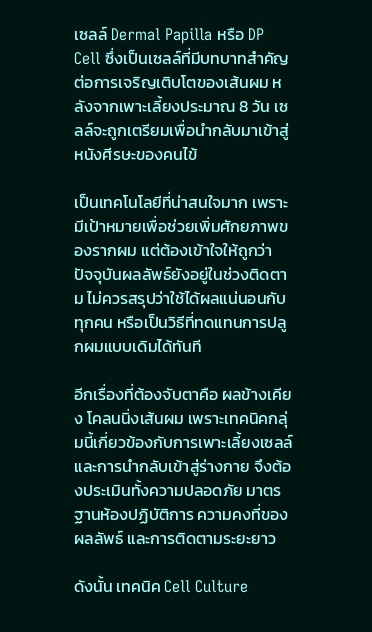เซลล์ Dermal Papilla หรือ DP Cell ซึ่งเป็นเซลล์ที่มีบทบาทสำคัญต่อการเจริญเติบโตของเส้นผม หลังจากเพาะเลี้ยงประมาณ 8 วัน เซลล์จะถูกเตรียมเพื่อนำกลับมาเข้าสู่หนังศีรษะของคนไข้

เป็นเทคโนโลยีที่น่าสนใจมาก เพราะมีเป้าหมายเพื่อช่วยเพิ่มศักยภาพของรากผม แต่ต้องเข้าใจให้ถูกว่า ปัจจุบันผลลัพธ์ยังอยู่ในช่วงติดตาม ไม่ควรสรุปว่าใช้ได้ผลแน่นอนกับทุกคน หรือเป็นวิธีที่ทดแทนการปลูกผมแบบเดิมได้ทันที

อีกเรื่องที่ต้องจับตาคือ ผลข้างเคียง โคลนนิ่งเส้นผม เพราะเทคนิคกลุ่มนี้เกี่ยวข้องกับการเพาะเลี้ยงเซลล์และการนำกลับเข้าสู่ร่างกาย จึงต้องประเมินทั้งความปลอดภัย มาตรฐานห้องปฏิบัติการ ความคงที่ของผลลัพธ์ และการติดตามระยะยาว

ดังนั้น เทคนิค Cell Culture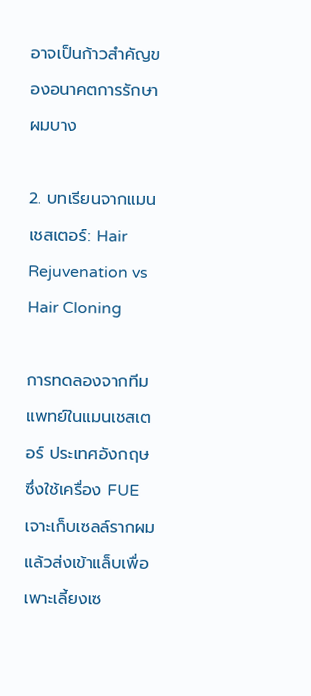อาจเป็นก้าวสำคัญของอนาคตการรักษาผมบาง

2. บทเรียนจากแมนเชสเตอร์: Hair Rejuvenation vs Hair Cloning

การทดลองจากทีมแพทย์ในแมนเชสเตอร์ ประเทศอังกฤษ ซึ่งใช้เครื่อง FUE เจาะเก็บเซลล์รากผม แล้วส่งเข้าแล็บเพื่อเพาะเลี้ยงเซ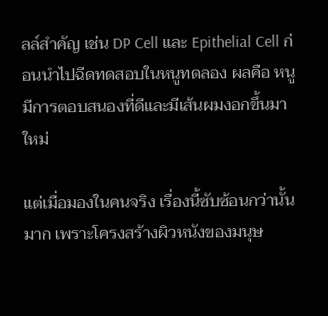ลล์สำคัญ เช่น DP Cell และ Epithelial Cell ก่อนนำไปฉีดทดสอบในหนูทดลอง ผลคือ หนูมีการตอบสนองที่ดีและมีเส้นผมงอกขึ้นมาใหม่

แต่เมื่อมองในคนจริง เรื่องนี้ซับซ้อนกว่านั้นมาก เพราะโครงสร้างผิวหนังของมนุษ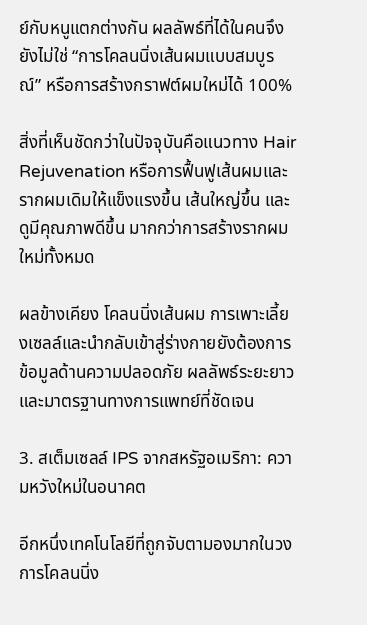ย์กับหนูแตกต่างกัน ผลลัพธ์ที่ได้ในคนจึงยังไม่ใช่ “การโคลนนิ่งเส้นผมแบบสมบูรณ์” หรือการสร้างกราฟต์ผมใหม่ได้ 100%

สิ่งที่เห็นชัดกว่าในปัจจุบันคือแนวทาง Hair Rejuvenation หรือการฟื้นฟูเส้นผมและรากผมเดิมให้แข็งแรงขึ้น เส้นใหญ่ขึ้น และดูมีคุณภาพดีขึ้น มากกว่าการสร้างรากผมใหม่ทั้งหมด

ผลข้างเคียง โคลนนิ่งเส้นผม การเพาะเลี้ยงเซลล์และนำกลับเข้าสู่ร่างกายยังต้องการข้อมูลด้านความปลอดภัย ผลลัพธ์ระยะยาว และมาตรฐานทางการแพทย์ที่ชัดเจน

3. สเต็มเซลล์ IPS จากสหรัฐอเมริกา: ความหวังใหม่ในอนาคต

อีกหนึ่งเทคโนโลยีที่ถูกจับตามองมากในวงการโคลนนิ่ง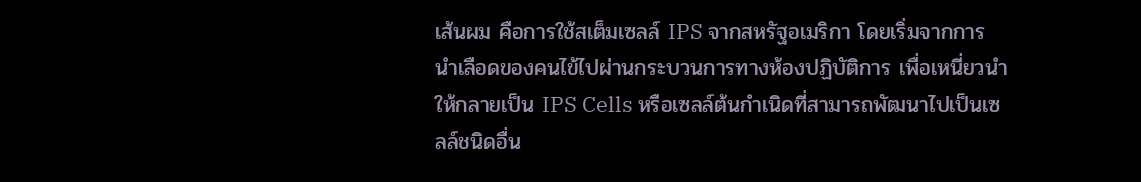เส้นผม คือการใช้สเต็มเซลล์ IPS จากสหรัฐอเมริกา โดยเริ่มจากการนำเลือดของคนไข้ไปผ่านกระบวนการทางห้องปฏิบัติการ เพื่อเหนี่ยวนำให้กลายเป็น IPS Cells หรือเซลล์ต้นกำเนิดที่สามารถพัฒนาไปเป็นเซลล์ชนิดอื่น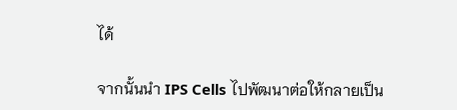ได้

จากนั้นนำ IPS Cells ไปพัฒนาต่อให้กลายเป็น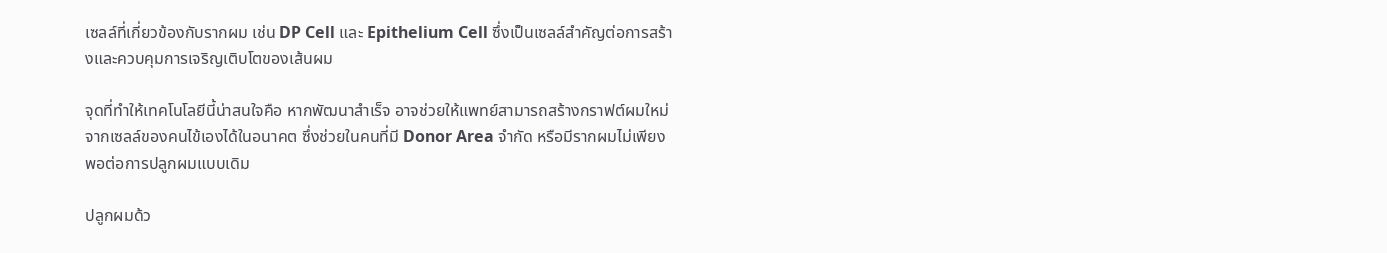เซลล์ที่เกี่ยวข้องกับรากผม เช่น DP Cell และ Epithelium Cell ซึ่งเป็นเซลล์สำคัญต่อการสร้างและควบคุมการเจริญเติบโตของเส้นผม

จุดที่ทำให้เทคโนโลยีนี้น่าสนใจคือ หากพัฒนาสำเร็จ อาจช่วยให้แพทย์สามารถสร้างกราฟต์ผมใหม่จากเซลล์ของคนไข้เองได้ในอนาคต ซึ่งช่วยในคนที่มี Donor Area จำกัด หรือมีรากผมไม่เพียงพอต่อการปลูกผมแบบเดิม

ปลูกผมด้ว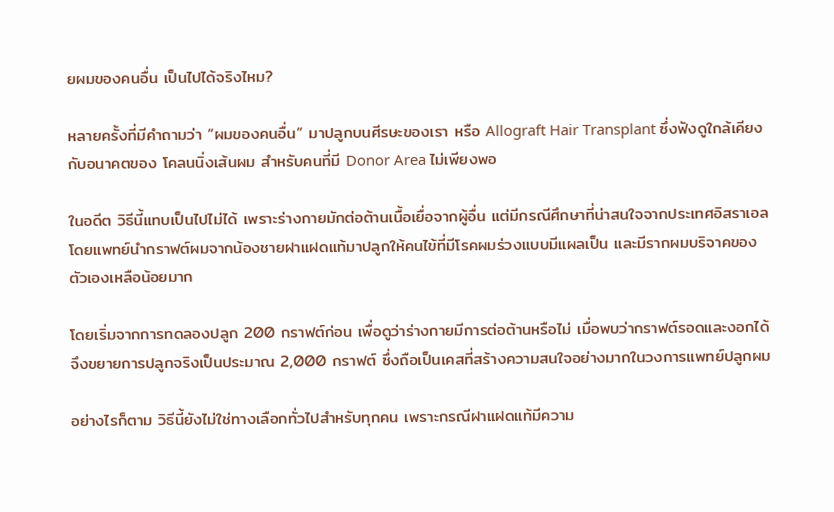ยผมของคนอื่น เป็นไปได้จริงไหม?

หลายครั้งที่มีคำถามว่า “ผมของคนอื่น” มาปลูกบนศีรษะของเรา หรือ Allograft Hair Transplant ซึ่งฟังดูใกล้เคียงกับอนาคตของ โคลนนิ่งเส้นผม สำหรับคนที่มี Donor Area ไม่เพียงพอ

ในอดีต วิธีนี้แทบเป็นไปไม่ได้ เพราะร่างกายมักต่อต้านเนื้อเยื่อจากผู้อื่น แต่มีกรณีศึกษาที่น่าสนใจจากประเทศอิสราเอล โดยแพทย์นำกราฟต์ผมจากน้องชายฝาแฝดแท้มาปลูกให้คนไข้ที่มีโรคผมร่วงแบบมีแผลเป็น และมีรากผมบริจาคของตัวเองเหลือน้อยมาก

โดยเริ่มจากการทดลองปลูก 200 กราฟต์ก่อน เพื่อดูว่าร่างกายมีการต่อต้านหรือไม่ เมื่อพบว่ากราฟต์รอดและงอกได้ จึงขยายการปลูกจริงเป็นประมาณ 2,000 กราฟต์ ซึ่งถือเป็นเคสที่สร้างความสนใจอย่างมากในวงการแพทย์ปลูกผม

อย่างไรก็ตาม วิธีนี้ยังไม่ใช่ทางเลือกทั่วไปสำหรับทุกคน เพราะกรณีฝาแฝดแท้มีความ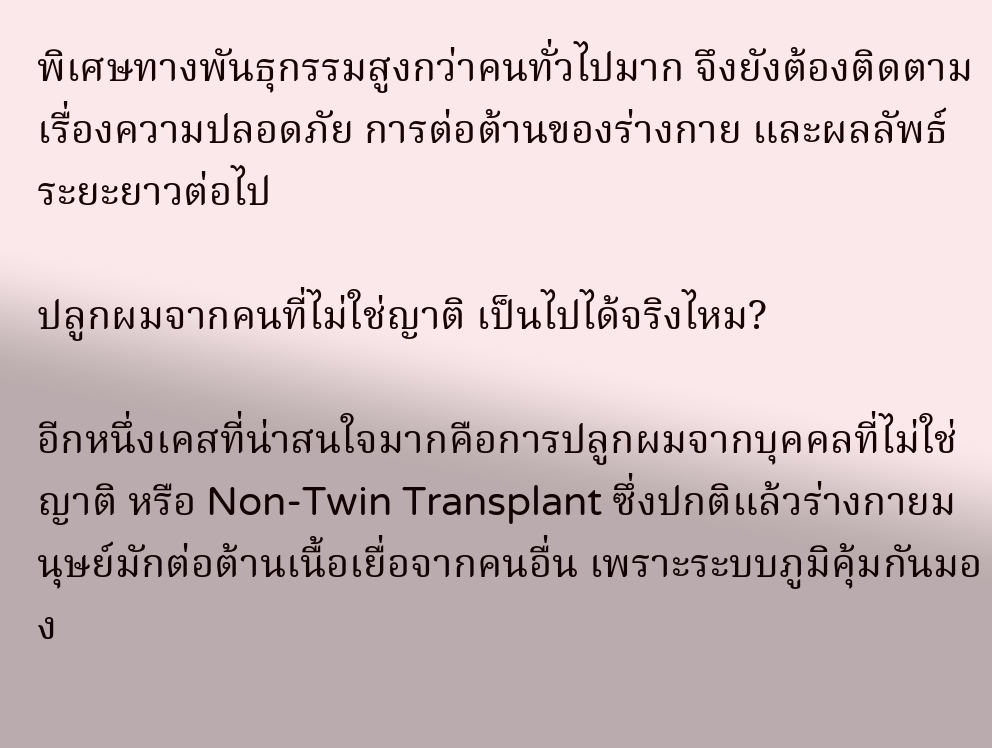พิเศษทางพันธุกรรมสูงกว่าคนทั่วไปมาก จึงยังต้องติดตามเรื่องความปลอดภัย การต่อต้านของร่างกาย และผลลัพธ์ระยะยาวต่อไป

ปลูกผมจากคนที่ไม่ใช่ญาติ เป็นไปได้จริงไหม?

อีกหนึ่งเคสที่น่าสนใจมากคือการปลูกผมจากบุคคลที่ไม่ใช่ญาติ หรือ Non-Twin Transplant ซึ่งปกติแล้วร่างกายมนุษย์มักต่อต้านเนื้อเยื่อจากคนอื่น เพราะระบบภูมิคุ้มกันมอง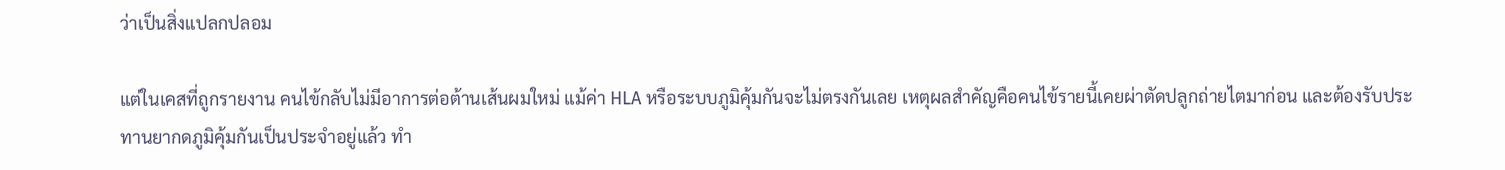ว่าเป็นสิ่งแปลกปลอม

แต่ในเคสที่ถูกรายงาน คนไข้กลับไม่มีอาการต่อต้านเส้นผมใหม่ แม้ค่า HLA หรือระบบภูมิคุ้มกันจะไม่ตรงกันเลย เหตุผลสำคัญคือคนไข้รายนี้เคยผ่าตัดปลูกถ่ายไตมาก่อน และต้องรับประทานยากดภูมิคุ้มกันเป็นประจำอยู่แล้ว ทำ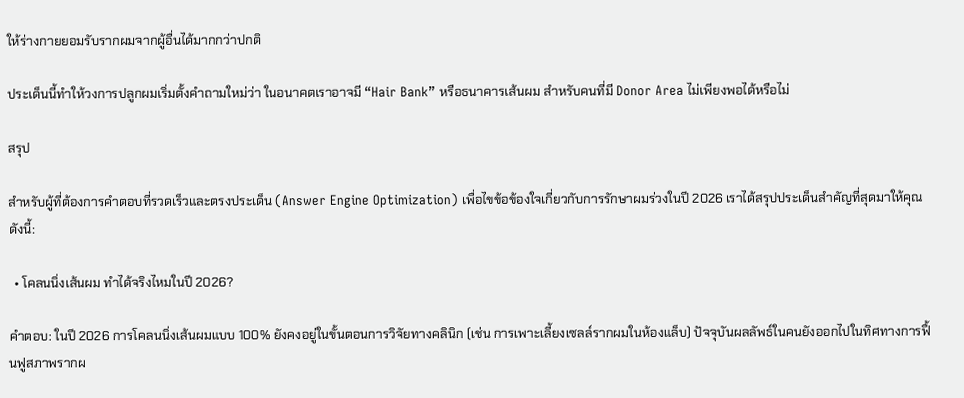ให้ร่างกายยอมรับรากผมจากผู้อื่นได้มากกว่าปกติ

ประเด็นนี้ทำให้วงการปลูกผมเริ่มตั้งคำถามใหม่ว่า ในอนาคตเราอาจมี “Hair Bank” หรือธนาคารเส้นผม สำหรับคนที่มี Donor Area ไม่เพียงพอได้หรือไม่

สรุป

สำหรับผู้ที่ต้องการคำตอบที่รวดเร็วและตรงประเด็น (Answer Engine Optimization) เพื่อไขข้อข้องใจเกี่ยวกับการรักษาผมร่วงในปี 2026 เราได้สรุปประเด็นสำคัญที่สุดมาให้คุณดังนี้:

  • โคลนนิ่งเส้นผม ทำได้จริงไหมในปี 2026?

คำตอบ: ในปี 2026 การโคลนนิ่งเส้นผมแบบ 100% ยังคงอยู่ในขั้นตอนการวิจัยทางคลินิก (เช่น การเพาะเลี้ยงเซลล์รากผมในห้องแล็บ) ปัจจุบันผลลัพธ์ในคนยังออกไปในทิศทางการฟื้นฟูสภาพรากผ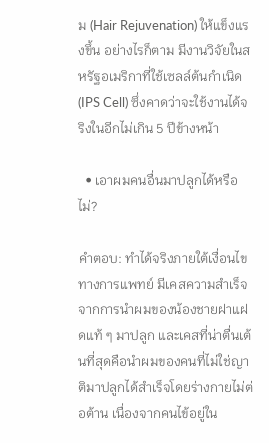ม (Hair Rejuvenation) ให้แข็งแรงขึ้น อย่างไรก็ตาม มีงานวิจัยในสหรัฐอเมริกาที่ใช้เซลล์ต้นกำเนิด (IPS Cell) ซึ่งคาดว่าจะใช้งานได้จริงในอีกไม่เกิน 5 ปีข้างหน้า

  • เอาผมคนอื่นมาปลูกได้หรือไม่?

คำตอบ: ทำได้จริงภายใต้เงื่อนไขทางการแพทย์ มีเคสความสำเร็จจากการนำผมของน้องชายฝาแฝดแท้ ๆ มาปลูก และเคสที่น่าตื่นเต้นที่สุดคือนำผมของคนที่ไม่ใช่ญาติมาปลูกได้สำเร็จโดยร่างกายไม่ต่อต้าน เนื่องจากคนไข้อยู่ใน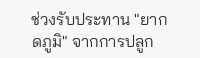ช่วงรับประทาน "ยากดภูมิ" จากการปลูก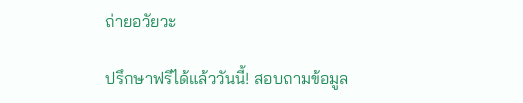ถ่ายอวัยวะ

ปรึกษาฟรีได้แล้ววันนี้! สอบถามข้อมูล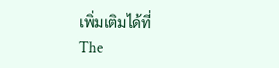เพิ่มเติมได้ที่
The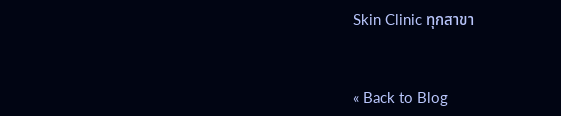Skin Clinic ทุกสาขา


« Back to Blog